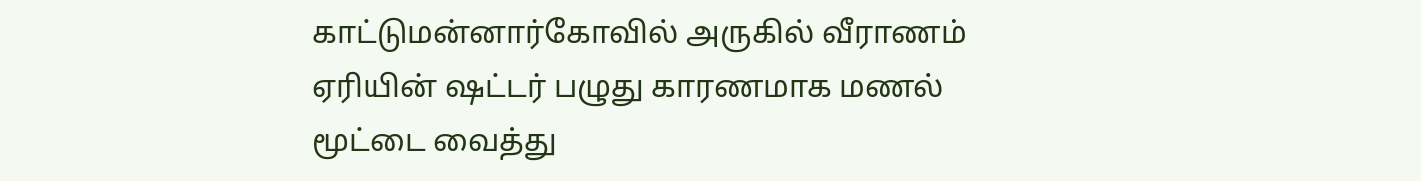காட்டுமன்னார்கோவில் அருகில் வீராணம் ஏரியின் ஷட்டர் பழுது காரணமாக மணல் மூட்டை வைத்து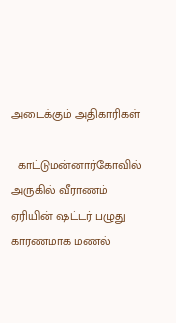அடைக்கும் அதிகாரிகள்

  காட்டுமன்னார்கோவில் அருகில் வீராணம் ஏரியின் ஷட்டர் பழுது காரணமாக மணல்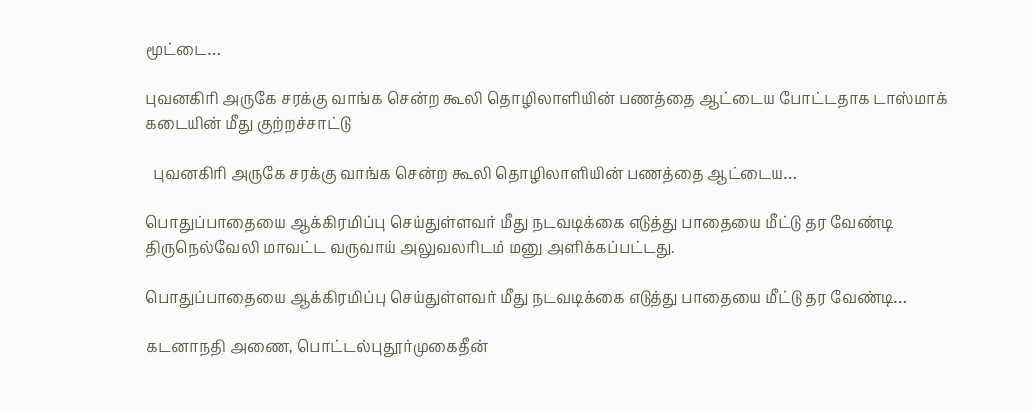மூட்டை…

புவனகிரி அருகே சரக்கு வாங்க சென்ற கூலி தொழிலாளியின் பணத்தை ஆட்டைய போட்டதாக டாஸ்மாக் கடையின் மீது குற்றச்சாட்டு

  புவனகிரி அருகே சரக்கு வாங்க சென்ற கூலி தொழிலாளியின் பணத்தை ஆட்டைய…

பொதுப்பாதையை ஆக்கிரமிப்பு செய்துள்ளவர் மீது நடவடிக்கை எடுத்து பாதையை மீட்டு தர வேண்டி திருநெல்வேலி மாவட்ட வருவாய் அலுவலரிடம் மனு அளிக்கப்பட்டது.

பொதுப்பாதையை ஆக்கிரமிப்பு செய்துள்ளவர் மீது நடவடிக்கை எடுத்து பாதையை மீட்டு தர வேண்டி…

கடனாநதி அணை, பொட்டல்புதூர்முகைதீன்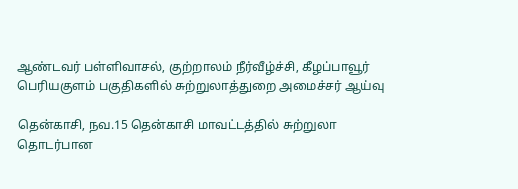ஆண்டவர் பள்ளிவாசல், குற்றாலம் நீர்வீழ்ச்சி, கீழப்பாவூர் பெரியகுளம் பகுதிகளில் சுற்றுலாத்துறை அமைச்சர் ஆய்வு

தென்காசி, நவ.15 தென்காசி மாவட்டத்தில் சுற்றுலா தொடர்பான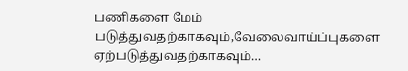பணிகளை மேம் படுத்துவதற்காகவும்,வேலைவாய்ப்புகளை ஏற்படுத்துவதற்காகவும்…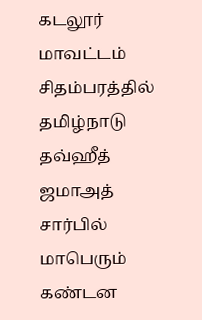கடலூர் மாவட்டம் சிதம்பரத்தில் தமிழ்நாடு தவ்ஹீத் ஜமாஅத் சார்பில் மாபெரும் கண்டன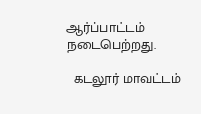ஆர்ப்பாட்டம் நடைபெற்றது.

  கடலூர் மாவட்டம்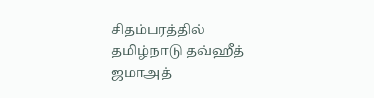சிதம்பரத்தில் தமிழ்நாடு தவ்ஹீத் ஜமாஅத்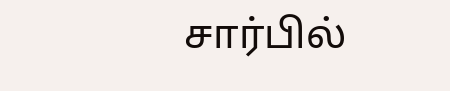சார்பில்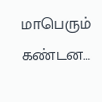மாபெரும் கண்டன…